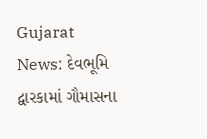Gujarat News: દેવભૂમિ દ્વારકામાં ગૌમાસના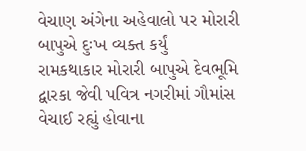વેચાણ અંગેના અહેવાલો પર મોરારી બાપુએ દુઃખ વ્યક્ત કર્યું
રામકથાકાર મોરારી બાપુએ દેવભૂમિ દ્વારકા જેવી પવિત્ર નગરીમાં ગૌમાંસ વેચાઈ રહ્યું હોવાના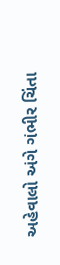અહેવાલો અંગે ગંભીર ચિંતા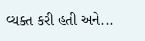વ્યક્ત કરી હતી અને...